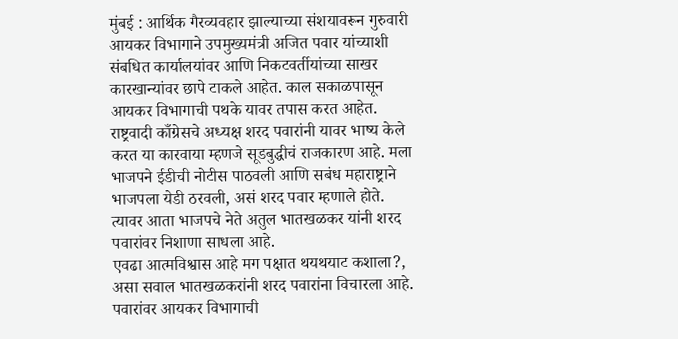मुंबई : आर्थिक गैरव्यवहार झाल्याच्या संशयावरून गुरुवारी आयकर विभागाने उपमुख्यमंत्री अजित पवार यांच्याशी संबधित कार्यालयांवर आणि निकटवर्तीयांच्या साखर कारखान्यांवर छापे टाकले आहेत. काल सकाळपासून आयकर विभागाची पथके यावर तपास करत आहेत. राष्ट्रवादी काँग्रेसचे अध्यक्ष शरद पवारांनी यावर भाष्य केले करत या कारवाया म्हणजे सूडबुद्धीचं राजकारण आहे. मला भाजपने ईडीची नोटीस पाठवली आणि सबंध महाराष्ट्राने भाजपला येडी ठरवली, असं शरद पवार म्हणाले होते. त्यावर आता भाजपचे नेते अतुल भातखळकर यांनी शरद पवारांवर निशाणा साधला आहे.
एवढा आत्मविश्वास आहे मग पक्षात थयथयाट कशाला?, असा सवाल भातखळकरांनी शरद पवारांना विचारला आहे. पवारांवर आयकर विभागाची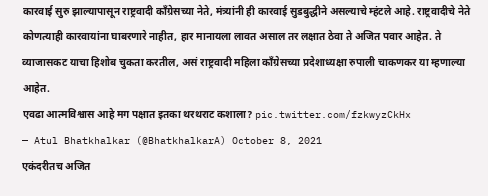कारवाई सुरु झाल्यापासून राष्ट्रवादी काँग्रेसच्या नेते, मंत्र्यांनी ही कारवाई सुडबुद्धीने असल्याचे म्हंटले आहे. राष्ट्रवादीचे नेते कोणत्याही कारवायांना घाबरणारे नाहीत, हार मानायला लावत असाल तर लक्षात ठेवा ते अजित पवार आहेत. ते व्याजासकट याचा हिशोब चुकता करतील, असं राष्ट्रवादी महिला काँग्रेसच्या प्रदेशाध्यक्षा रुपाली चाकणकर या म्हणाल्या आहेत.
एवढा आत्मविश्वास आहे मग पक्षात इतका थरथराट कशाला? pic.twitter.com/fzkwyzCkHx
— Atul Bhatkhalkar (@BhatkhalkarA) October 8, 2021
एकंदरीतच अजित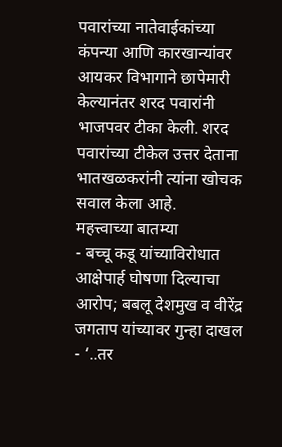पवारांच्या नातेवाईकांच्या कंपन्या आणि कारखान्यांवर आयकर विभागाने छापेमारी केल्यानंतर शरद पवारांनी भाजपवर टीका केली. शरद पवारांच्या टीकेल उत्तर देताना भातखळकरांनी त्यांना खोचक सवाल केला आहे.
महत्त्वाच्या बातम्या
- बच्चू कडू यांच्याविरोधात आक्षेपार्ह घोषणा दिल्याचा आरोप; बबलू देशमुख व वीरेंद्र जगताप यांच्यावर गुन्हा दाखल
- ‘..तर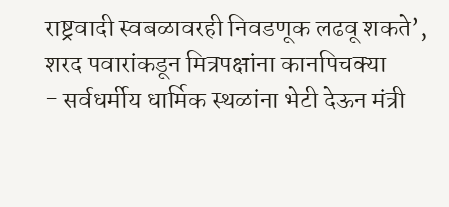राष्ट्रवादी स्वबळावरही निवडणूक लढवू शकते’, शरद पवारांकडून मित्रपक्षांना कानपिचक्या
- सर्वधर्मीय धार्मिक स्थळांना भेटी देऊन मंत्री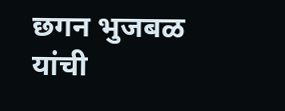छगन भुजबळ यांची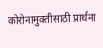कोरोनामुक्तीसाठी प्रार्थना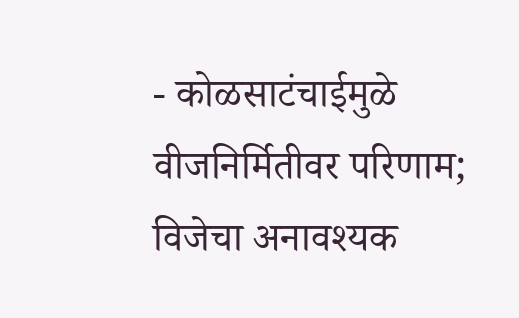- कोळसाटंचाईमुळे वीजनिर्मितीवर परिणाम; विजेचा अनावश्यक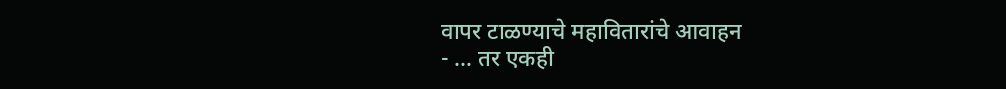वापर टाळण्याचे महावितारांचे आवाहन
- … तर एकही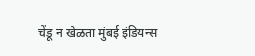चेंडू न खेळता मुंबई इंडियन्स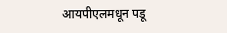आयपीएलमधून पडू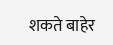शकते बाहेर